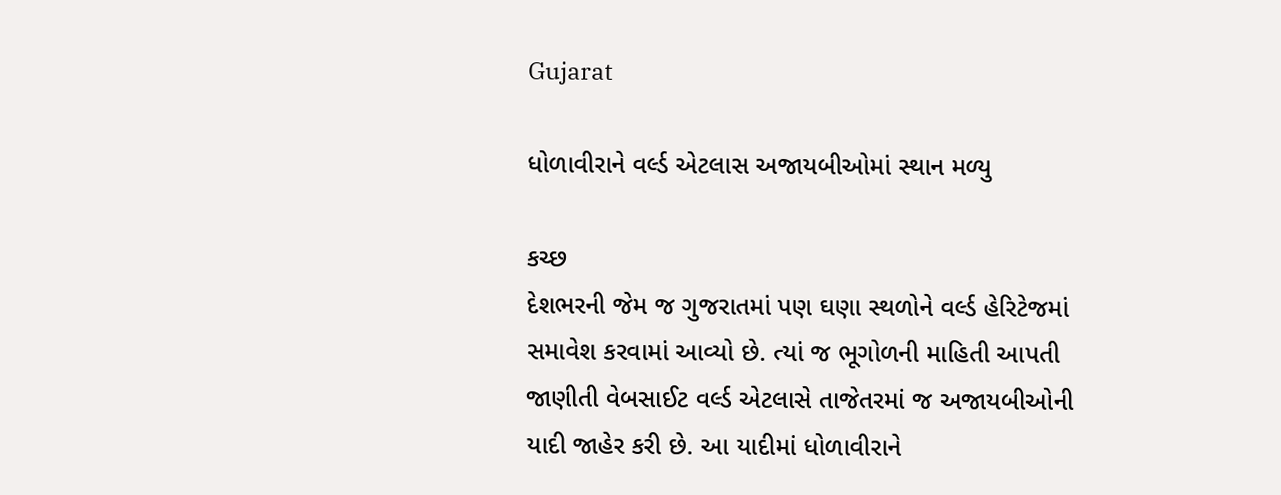Gujarat

ધોળાવીરાને વર્લ્ડ એટલાસ અજાયબીઓમાં સ્થાન મળ્યુ

કચ્છ
દેશભરની જેમ જ ગુજરાતમાં પણ ઘણા સ્થળોને વર્લ્ડ હેરિટેજમાં સમાવેશ કરવામાં આવ્યો છે. ત્યાં જ ભૂગોળની માહિતી આપતી જાણીતી વેબસાઈટ વર્લ્ડ એટલાસે તાજેતરમાં જ અજાયબીઓની યાદી જાહેર કરી છે. આ યાદીમાં ધોળાવીરાને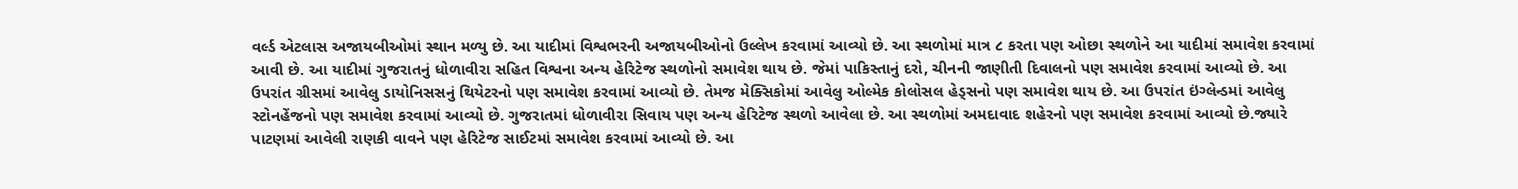વર્લ્ડ એટલાસ અજાયબીઓમાં સ્થાન મળ્યુ છે. આ યાદીમાં વિશ્વભરની અજાયબીઓનો ઉલ્લેખ કરવામાં આવ્યો છે. આ સ્થળોમાં માત્ર ૮ કરતા પણ ઓછા સ્થળોને આ યાદીમાં સમાવેશ કરવામાં આવી છે. આ યાદીમાં ગુજરાતનું ધોળાવીરા સહિત વિશ્વના અન્ય હેરિટેજ સ્થળોનો સમાવેશ થાય છે. જેમાં પાકિસ્તાનું દરો, ચીનની જાણીતી દિવાલનો પણ સમાવેશ કરવામાં આવ્યો છે. આ ઉપરાંત ગ્રીસમાં આવેલુ ડાયોનિસસનું થિયેટરનો પણ સમાવેશ કરવામાં આવ્યો છે. તેમજ મેક્સિકોમાં આવેલુ ઓલ્મેક કોલોસલ હેડ્‌સનો પણ સમાવેશ થાય છે. આ ઉપરાંત ઇંગ્લેન્ડમાં આવેલુ સ્ટોનહેંજનો પણ સમાવેશ કરવામાં આવ્યો છે. ગુજરાતમાં ધોળાવીરા સિવાય પણ અન્ય હેરિટેજ સ્થળો આવેલા છે. આ સ્થળોમાં અમદાવાદ શહેરનો પણ સમાવેશ કરવામાં આવ્યો છે.જ્યારે પાટણમાં આવેલી રાણકી વાવને પણ હેરિટેજ સાઈટમાં સમાવેશ કરવામાં આવ્યો છે. આ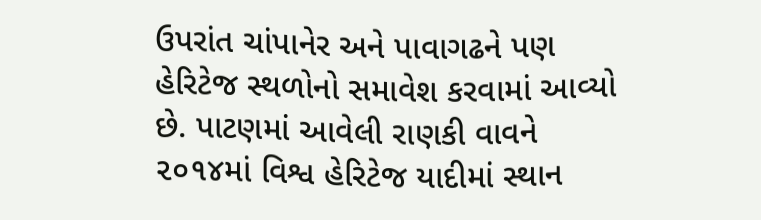ઉપરાંત ચાંપાનેર અને પાવાગઢને પણ હેરિટેજ સ્થળોનો સમાવેશ કરવામાં આવ્યો છે. પાટણમાં આવેલી રાણકી વાવને ૨૦૧૪માં વિશ્વ હેરિટેજ યાદીમાં સ્થાન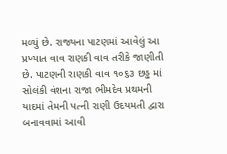મળ્યું છે. રાજ્યના પાટણમાં આવેલું આ પ્રખ્યાત વાવ રાણકી વાવ તરીકે જાણીતી છે. પાટણની રાણકી વાવ ૧૦૬૩ છડ્ઢ માં સોલંકી વંશના રાજા ભીમદેવ પ્રથમની યાદમાં તેમની પત્ની રાણી ઉદયમતી દ્વારા બનાવવામાં આવી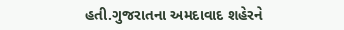હતી.ગુજરાતના અમદાવાદ શહેરને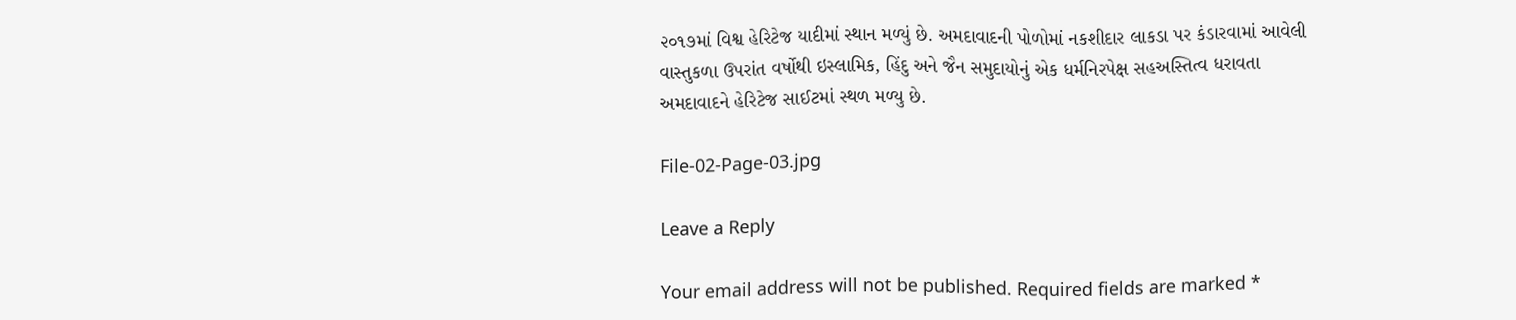૨૦૧૭માં વિશ્વ હેરિટેજ યાદીમાં સ્થાન મળ્યું છે. અમદાવાદની પોળોમાં નકશીદાર લાકડા પર કંડારવામાં આવેલી વાસ્તુકળા ઉપરાંત વર્ષોથી ઇસ્લામિક, હિંદુ અને જૈન સમુદાયોનું એક ધર્મનિરપેક્ષ સહઅસ્તિત્વ ધરાવતા અમદાવાદને હેરિટેજ સાઈટમાં સ્થળ મળ્યુ છે.

File-02-Page-03.jpg

Leave a Reply

Your email address will not be published. Required fields are marked *